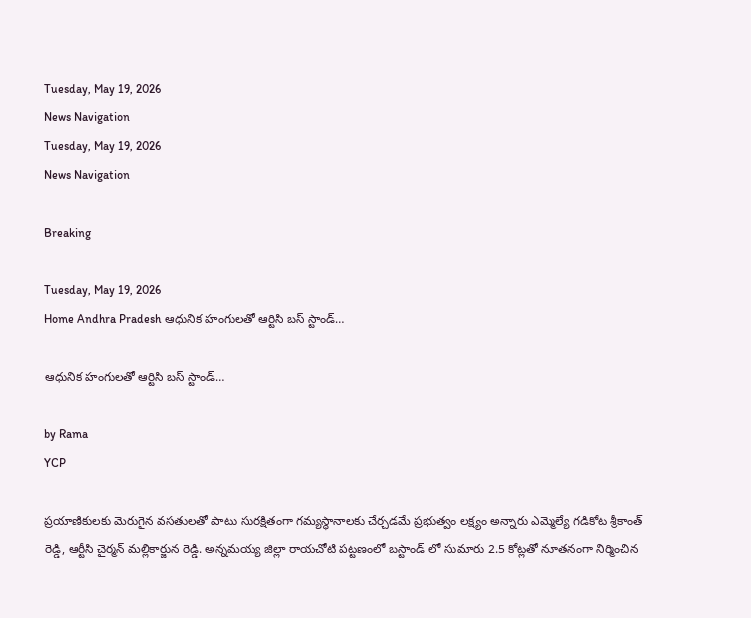Tuesday, May 19, 2026
News Navigation
Tuesday, May 19, 2026
News Navigation

Breaking

Tuesday, May 19, 2026
Home Andhra Pradesh ఆధునిక హంగులతో ఆర్టిసి బస్ స్టాండ్…

ఆధునిక హంగులతో ఆర్టిసి బస్ స్టాండ్…

by Rama
YCP

ప్రయాణికులకు మెరుగైన వసతులతో పాటు సురక్షితంగా గమ్యస్థానాలకు చేర్చడమే ప్రభుత్వం లక్ష్యం అన్నారు ఎమ్మెల్యే గడికోట శ్రీకాంత్ రెడ్డి, ఆర్టీసి చైర్మన్ మల్లికార్జున రెడ్డి. అన్నమయ్య జిల్లా రాయచోటి పట్టణంలో బస్టాండ్ లో సుమారు 2.5 కోట్లతో నూతనంగా నిర్మించిన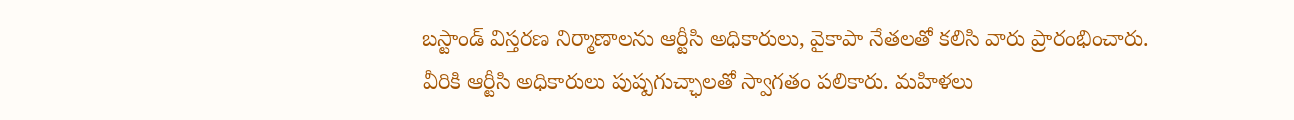బస్టాండ్ విస్తరణ నిర్మాణాలను ఆర్టీసి అధికారులు, వైకాపా నేతలతో కలిసి వారు ప్రారంభించారు. వీరికి ఆర్టీసి అధికారులు పుష్పగుచ్ఛాలతో స్వాగతం పలికారు. మహిళలు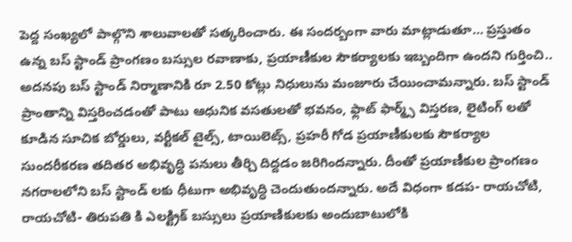పెద్ద సంఖ్యలో పాల్గొని శాలువాలతో సత్కరించారు. ఈ సందర్బంగా వారు మాట్లాడుతూ… ప్రస్తుతం ఉన్న బస్ స్టాండ్ ప్రాంగణం బస్సుల రవాణాకు, ప్రయాణీకుల సౌకర్యాలకు ఇబ్బందిగా ఉందని గుర్తించి.. అదనపు బస్ స్టాండ్ నిర్మాణానికి రూ 2.50 కోట్లు నిధులును మంజూరు చేయించామన్నారు. బస్ స్టాండ్ ప్రాంతాన్ని విస్తరించడంతో పాటు ఆధునిక వసతులతో భవనం, ఫ్లాట్ ఫార్మ్స్ విస్తరణ, లైటింగ్ లతో కూడిన సూచిక బోర్డులు, వర్టీకల్ టైల్స్, టాయిలెట్స్, ప్రహరీ గోడ ప్రయాణీకులకు సౌకర్యాల సుందరీకరణ తదితర అభివృద్ధి పనులు తీర్చి దిద్దడం జరిగిందన్నారు. దీంతో ప్రయాణీకుల ప్రాంగణం నగరాలలోని బస్ స్టాండ్ లకు ధీటుగా అభివృద్ధి చెందుతుందన్నారు. అదే విధంగా కడప- రాయచోటి, రాయచోటి- తిరుపతి కి ఎలక్ట్రిక్ బస్సులు ప్రయాణికులకు అందుబాటులోకి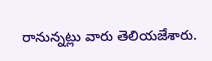రానున్నట్లు వారు తెలియజేశారు.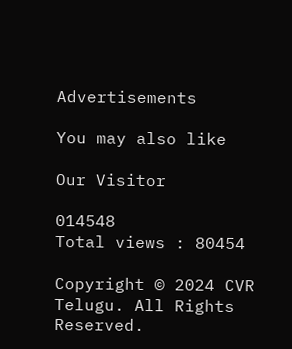Advertisements

You may also like

Our Visitor

014548
Total views : 80454

Copyright © 2024 CVR Telugu. All Rights Reserved.